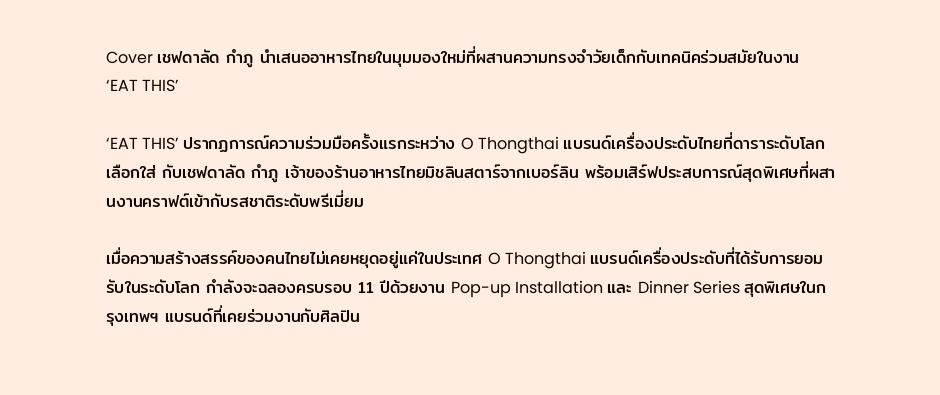Cover เชฟดาลัด กำภู นำเสนออาหารไทยในมุมมองใหม่ที่ผสานความทรงจำวัยเด็กกับเทคนิคร่วมสมัยในงาน ‘EAT THIS’

‘EAT THIS’ ปรากฏการณ์ความร่วมมือครั้งแรกระหว่าง O Thongthai แบรนด์เครื่องประดับไทยที่ดาราระดับโลกเลือกใส่ กับเชฟดาลัด กำภู เจ้าของร้านอาหารไทยมิชลินสตาร์จากเบอร์ลิน พร้อมเสิร์ฟประสบการณ์สุดพิเศษที่ผสานงานคราฟต์เข้ากับรสชาติระดับพรีเมี่ยม

เมื่อความสร้างสรรค์ของคนไทยไม่เคยหยุดอยู่แค่ในประเทศ O Thongthai แบรนด์เครื่องประดับที่ได้รับการยอมรับในระดับโลก กำลังจะฉลองครบรอบ 11 ปีด้วยงาน Pop-up Installation และ Dinner Series สุดพิเศษในกรุงเทพฯ แบรนด์ที่เคยร่วมงานกับศิลปิน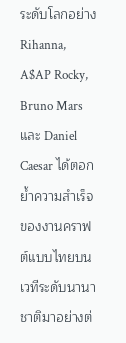ระดับโลกอย่าง Rihanna, A$AP Rocky, Bruno Mars และ Daniel Caesar ได้ตอกย้ำความสำเร็จของงานคราฟต์แบบไทยบนเวทีระดับนานาชาติมาอย่างต่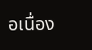อเนื่อง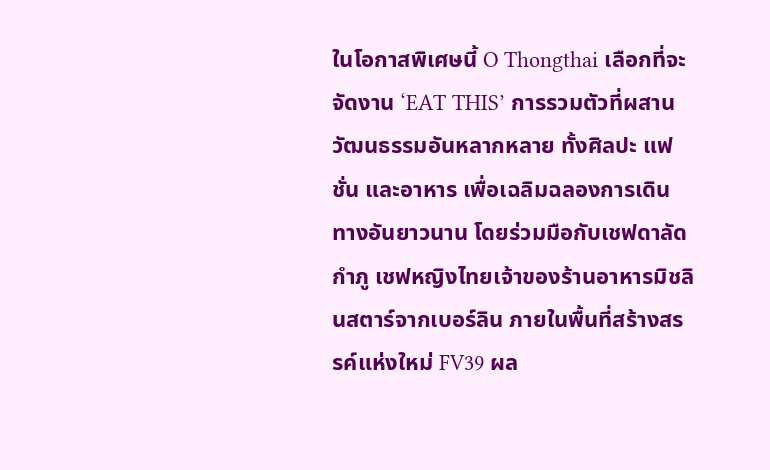ในโอกาสพิเศษนี้ O Thongthai เลือกที่จะจัดงาน ‘EAT THIS’ การรวมตัวที่ผสานวัฒนธรรมอันหลากหลาย ทั้งศิลปะ แฟชั่น และอาหาร เพื่อเฉลิมฉลองการเดินทางอันยาวนาน โดยร่วมมือกับเชฟดาลัด กำภู เชฟหญิงไทยเจ้าของร้านอาหารมิชลินสตาร์จากเบอร์ลิน ภายในพื้นที่สร้างสรรค์แห่งใหม่ FV39 ผล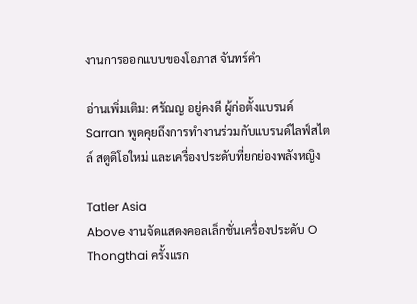งานการออกแบบของโอภาส จันทร์คำ

อ่านเพิ่มเติม: ศรัณญ อยู่คงดี ผู้ก่อตั้งแบรนด์ Sarran พูดคุยถึงการทำงานร่วมกับแบรนด์ไลฟ์สไตล์ สตูดิโอใหม่ และเครื่องประดับที่ยกย่องพลังหญิง

Tatler Asia
Above งานจัดแสดงคอลเล็กชั่นเครื่องประดับ O Thongthai ครั้งแรก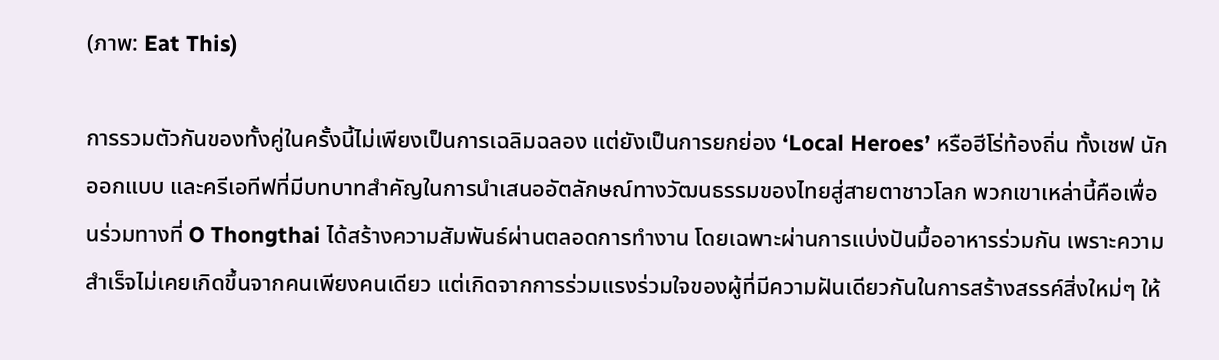(ภาพ: Eat This)

การรวมตัวกันของทั้งคู่ในครั้งนี้ไม่เพียงเป็นการเฉลิมฉลอง แต่ยังเป็นการยกย่อง ‘Local Heroes’ หรือฮีโร่ท้องถิ่น ทั้งเชฟ นักออกแบบ และครีเอทีฟที่มีบทบาทสำคัญในการนำเสนออัตลักษณ์ทางวัฒนธรรมของไทยสู่สายตาชาวโลก พวกเขาเหล่านี้คือเพื่อนร่วมทางที่ O Thongthai ได้สร้างความสัมพันธ์ผ่านตลอดการทำงาน โดยเฉพาะผ่านการแบ่งปันมื้ออาหารร่วมกัน เพราะความสำเร็จไม่เคยเกิดขึ้นจากคนเพียงคนเดียว แต่เกิดจากการร่วมแรงร่วมใจของผู้ที่มีความฝันเดียวกันในการสร้างสรรค์สิ่งใหม่ๆ ให้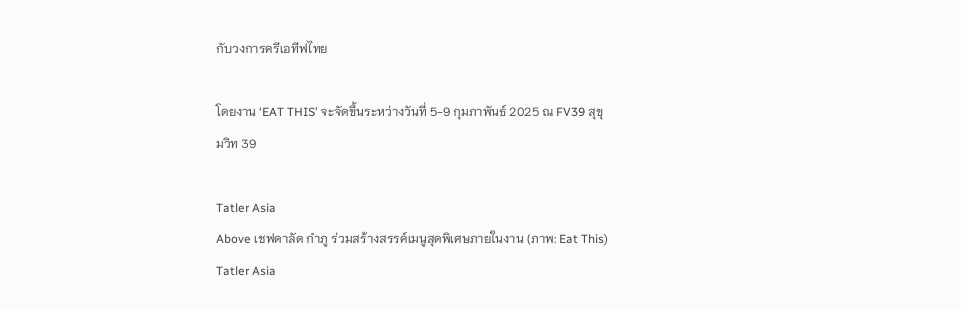กับวงการครีเอทีฟไทย

โดยงาน ‘EAT THIS’ จะจัดขึ้นระหว่างวันที่ 5-9 กุมภาพันธ์ 2025 ณ FV39 สุขุมวิท 39

Tatler Asia
Above เชฟดาลัด กำภู ร่วมสร้างสรรค์เมนูสุดพิเศษภายในงาน (ภาพ: Eat This)
Tatler Asia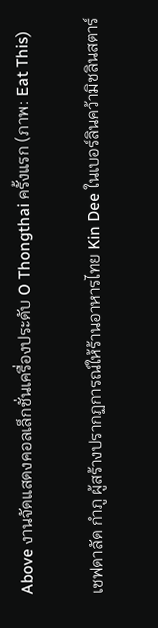Above งานจัดแสดงคอลเล็กชั่นเครื่องประดับ O Thongthai ครั้งแรก (ภาพ: Eat This)

เชฟดาลัด กำภู ผู้สร้างปรากฏการณ์ให้ร้านอาหารไทย Kin Dee ในเบอร์ลินคว้ามิชลินสตาร์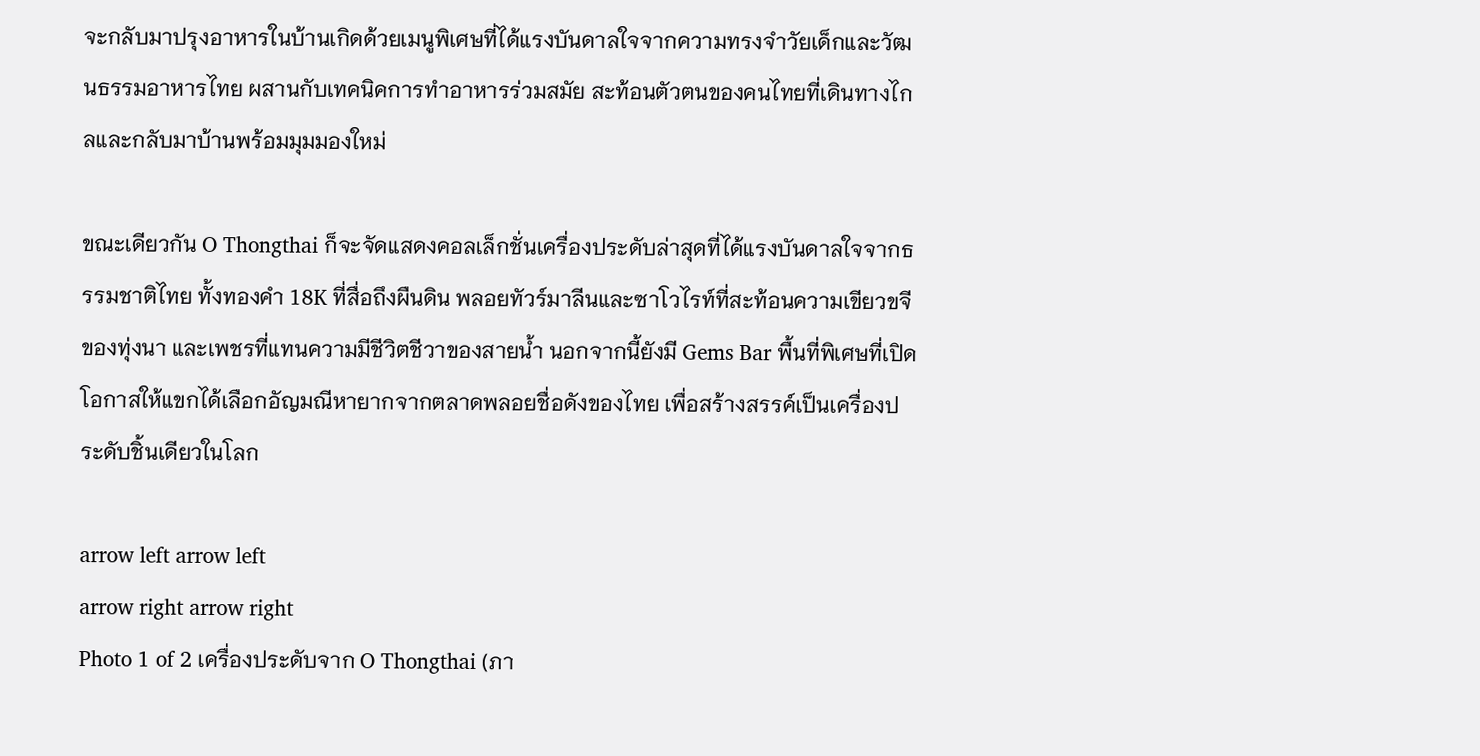จะกลับมาปรุงอาหารในบ้านเกิดด้วยเมนูพิเศษที่ได้แรงบันดาลใจจากความทรงจำวัยเด็กและวัฒนธรรมอาหารไทย ผสานกับเทคนิคการทำอาหารร่วมสมัย สะท้อนตัวตนของคนไทยที่เดินทางไกลและกลับมาบ้านพร้อมมุมมองใหม่

ขณะเดียวกัน O Thongthai ก็จะจัดแสดงคอลเล็กชั่นเครื่องประดับล่าสุดที่ได้แรงบันดาลใจจากธรรมชาติไทย ทั้งทองคำ 18K ที่สื่อถึงผืนดิน พลอยทัวร์มาลีนและซาโวไรท์ที่สะท้อนความเขียวขจีของทุ่งนา และเพชรที่แทนความมีชีวิตชีวาของสายน้ำ นอกจากนี้ยังมี Gems Bar พื้นที่พิเศษที่เปิดโอกาสให้แขกได้เลือกอัญมณีหายากจากตลาดพลอยชื่อดังของไทย เพื่อสร้างสรรค์เป็นเครื่องประดับชิ้นเดียวในโลก

arrow left arrow left
arrow right arrow right
Photo 1 of 2 เครื่องประดับจาก O Thongthai (ภา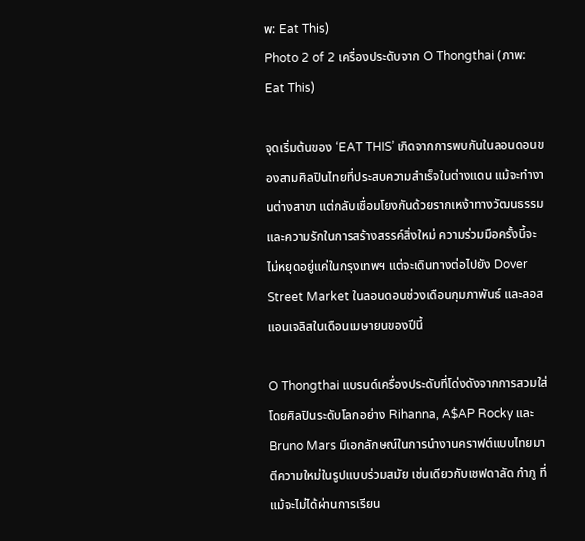พ: Eat This)
Photo 2 of 2 เครื่องประดับจาก O Thongthai (ภาพ: Eat This)

จุดเริ่มต้นของ ‘EAT THIS’ เกิดจากการพบกันในลอนดอนของสามศิลปินไทยที่ประสบความสำเร็จในต่างแดน แม้จะทำงานต่างสาขา แต่กลับเชื่อมโยงกันด้วยรากเหง้าทางวัฒนธรรมและความรักในการสร้างสรรค์สิ่งใหม่ ความร่วมมือครั้งนี้จะไม่หยุดอยู่แค่ในกรุงเทพฯ แต่จะเดินทางต่อไปยัง Dover Street Market ในลอนดอนช่วงเดือนกุมภาพันธ์ และลอสแอนเจลิสในเดือนเมษายนของปีนี้

O Thongthai แบรนด์เครื่องประดับที่โด่งดังจากการสวมใส่โดยศิลปินระดับโลกอย่าง Rihanna, A$AP Rocky และ Bruno Mars มีเอกลักษณ์ในการนำงานคราฟต์แบบไทยมาตีความใหม่ในรูปแบบร่วมสมัย เช่นเดียวกับเชฟดาลัด กำภู ที่แม้จะไม่ได้ผ่านการเรียน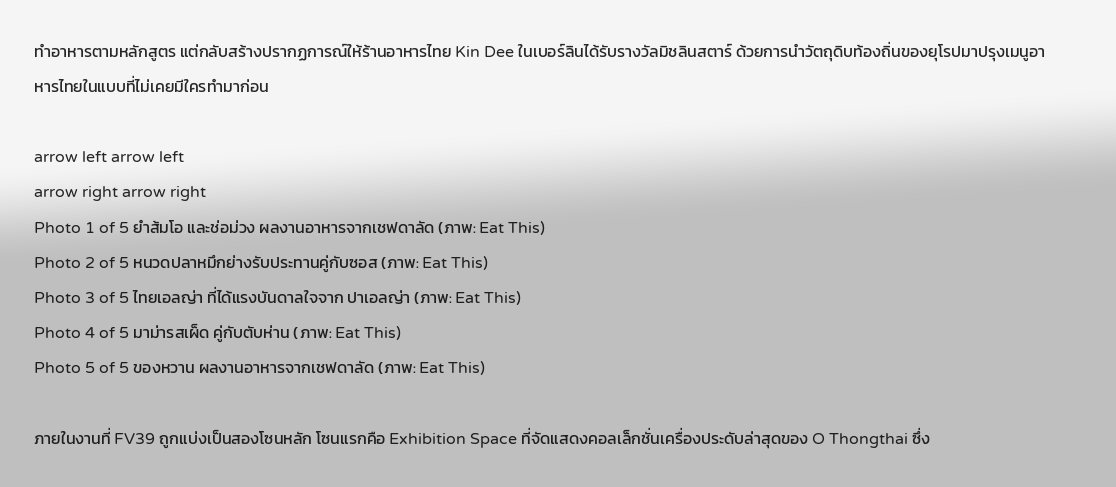ทำอาหารตามหลักสูตร แต่กลับสร้างปรากฏการณ์ให้ร้านอาหารไทย Kin Dee ในเบอร์ลินได้รับรางวัลมิชลินสตาร์ ด้วยการนำวัตถุดิบท้องถิ่นของยุโรปมาปรุงเมนูอาหารไทยในแบบที่ไม่เคยมีใครทำมาก่อน

arrow left arrow left
arrow right arrow right
Photo 1 of 5 ยำส้มโอ และช่อม่วง ผลงานอาหารจากเชฟดาลัด (ภาพ: Eat This)
Photo 2 of 5 หนวดปลาหมึกย่างรับประทานคู่กับซอส (ภาพ: Eat This)
Photo 3 of 5 ไทยเอลญ่า ที่ได้แรงบันดาลใจจาก ปาเอลญ่า (ภาพ: Eat This)
Photo 4 of 5 มาม่ารสเผ็ด คู่กับตับห่าน (ภาพ: Eat This)
Photo 5 of 5 ของหวาน ผลงานอาหารจากเชฟดาลัด (ภาพ: Eat This)

ภายในงานที่ FV39 ถูกแบ่งเป็นสองโซนหลัก โซนแรกคือ Exhibition Space ที่จัดแสดงคอลเล็กชั่นเครื่องประดับล่าสุดของ O Thongthai ซึ่ง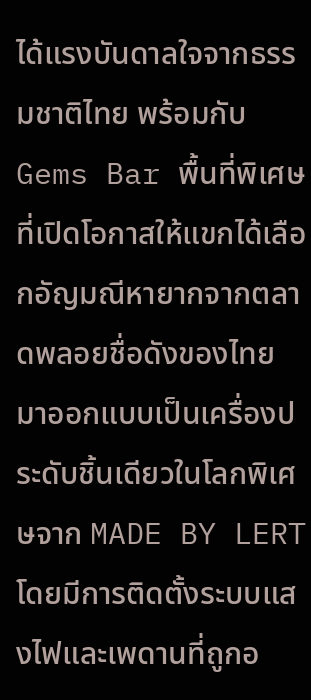ได้แรงบันดาลใจจากธรรมชาติไทย พร้อมกับ Gems Bar พื้นที่พิเศษที่เปิดโอกาสให้แขกได้เลือกอัญมณีหายากจากตลาดพลอยชื่อดังของไทย มาออกแบบเป็นเครื่องประดับชิ้นเดียวในโลกพิเศษจาก MADE BY LERT โดยมีการติดตั้งระบบแสงไฟและเพดานที่ถูกอ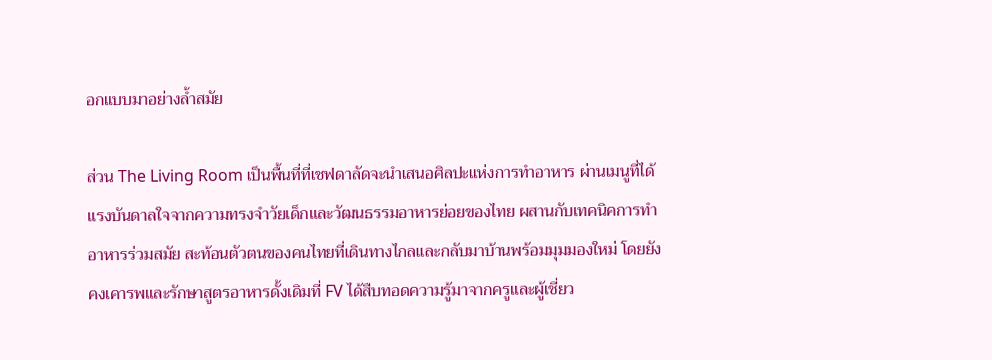อกแบบมาอย่างล้ำสมัย

ส่วน The Living Room เป็นพื้นที่ที่เชฟดาลัดจะนำเสนอศิลปะแห่งการทำอาหาร ผ่านเมนูที่ได้แรงบันดาลใจจากความทรงจำวัยเด็กและวัฒนธรรมอาหารย่อยของไทย ผสานกับเทคนิคการทำอาหารร่วมสมัย สะท้อนตัวตนของคนไทยที่เดินทางไกลและกลับมาบ้านพร้อมมุมมองใหม่ โดยยังคงเคารพและรักษาสูตรอาหารดั้งเดิมที่ FV ได้สืบทอดความรู้มาจากครูและผู้เชี่ยว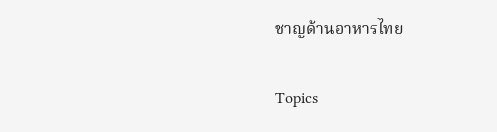ชาญด้านอาหารไทย

Topics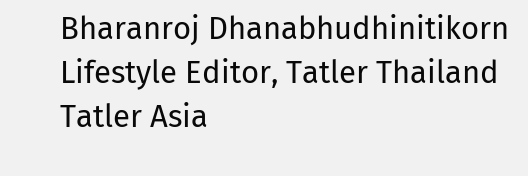Bharanroj Dhanabhudhinitikorn
Lifestyle Editor, Tatler Thailand
Tatler Asia